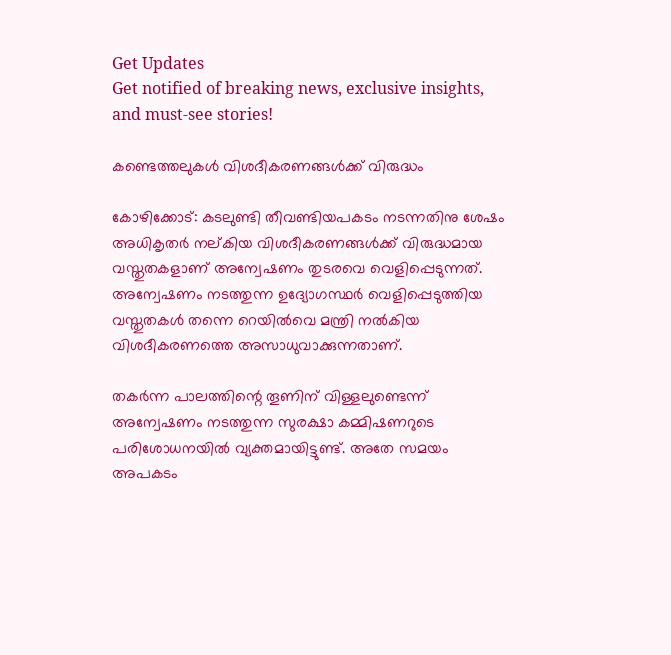Get Updates
Get notified of breaking news, exclusive insights, and must-see stories!

കണ്ടെത്തലുകള്‍ വിശദീകരണങ്ങള്‍ക്ക് വിരുദ്ധം

കോഴിക്കോട്: കടലുണ്ടി തീവണ്ടിയപകടം നടന്നതിനു ശേഷം അധികൃതര്‍ നല്കിയ വിശദീകരണങ്ങള്‍ക്ക് വിരുദ്ധമായ വസ്തുതകളാണ് അന്വേഷണം തുടരവെ വെളിപ്പെടുന്നത്. അന്വേഷണം നടത്തുന്ന ഉദ്യോഗസ്ഥര്‍ വെളിപ്പെടുത്തിയ വസ്തുതകള്‍ തന്നെ റെയില്‍വെ മന്ത്രി നല്‍കിയ വിശദീകരണത്തെ അസാധുവാക്കുന്നതാണ്.

തകര്‍ന്ന പാലത്തിന്റെ തൂണിന് വിള്ളലുണ്ടെന്ന് അന്വേഷണം നടത്തുന്ന സുരക്ഷാ കമ്മിഷണറുടെ പരിശോധനയില്‍ വ്യക്തമായിട്ടുണ്ട്. അതേ സമയം അപകടം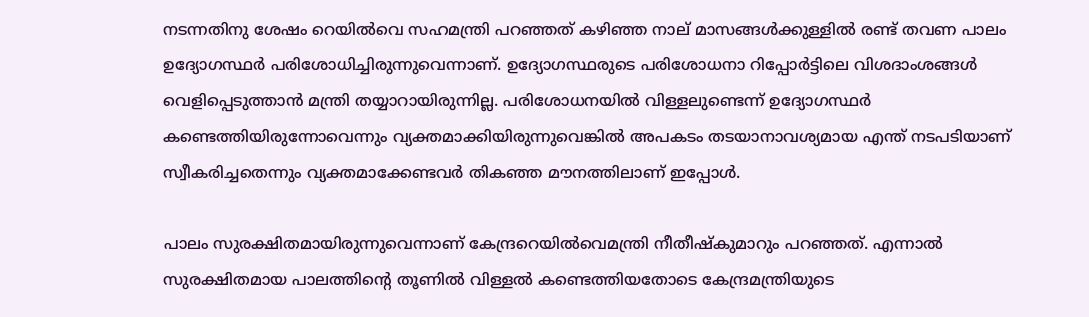നടന്നതിനു ശേഷം റെയില്‍വെ സഹമന്ത്രി പറഞ്ഞത് കഴിഞ്ഞ നാല് മാസങ്ങള്‍ക്കുള്ളില്‍ രണ്ട് തവണ പാലം ഉദ്യോഗസ്ഥര്‍ പരിശോധിച്ചിരുന്നുവെന്നാണ്. ഉദ്യോഗസ്ഥരുടെ പരിശോധനാ റിപ്പോര്‍ട്ടിലെ വിശദാംശങ്ങള്‍ വെളിപ്പെടുത്താന്‍ മന്ത്രി തയ്യാറായിരുന്നില്ല. പരിശോധനയില്‍ വിള്ളലുണ്ടെന്ന് ഉദ്യോഗസ്ഥര്‍ കണ്ടെത്തിയിരുന്നോവെന്നും വ്യക്തമാക്കിയിരുന്നുവെങ്കില്‍ അപകടം തടയാനാവശ്യമായ എന്ത് നടപടിയാണ് സ്വീകരിച്ചതെന്നും വ്യക്തമാക്കേണ്ടവര്‍ തികഞ്ഞ മൗനത്തിലാണ് ഇപ്പോള്‍.

പാലം സുരക്ഷിതമായിരുന്നുവെന്നാണ് കേന്ദ്രറെയില്‍വെമന്ത്രി നീതീഷ്കുമാറും പറഞ്ഞത്. എന്നാല്‍ സുരക്ഷിതമായ പാലത്തിന്റെ തൂണില്‍ വിള്ളല്‍ കണ്ടെത്തിയതോടെ കേന്ദ്രമന്ത്രിയുടെ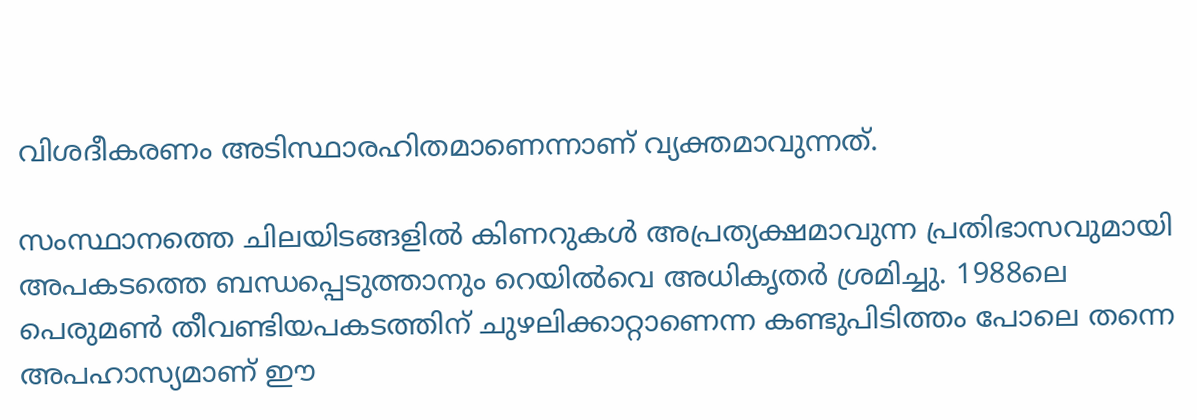വിശദീകരണം അടിസ്ഥാരഹിതമാണെന്നാണ് വ്യക്തമാവുന്നത്.

സംസ്ഥാനത്തെ ചിലയിടങ്ങളില്‍ കിണറുകള്‍ അപ്രത്യക്ഷമാവുന്ന പ്രതിഭാസവുമായി അപകടത്തെ ബന്ധപ്പെടുത്താനും റെയില്‍വെ അധികൃതര്‍ ശ്രമിച്ചു. 1988ലെ പെരുമണ്‍ തീവണ്ടിയപകടത്തിന് ചുഴലിക്കാറ്റാണെന്ന കണ്ടുപിടിത്തം പോലെ തന്നെ അപഹാസ്യമാണ് ഈ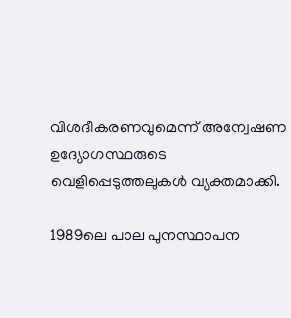വിശദീകരണവുമെന്ന് അന്വേഷണ ഉദ്യോഗസ്ഥരുടെ വെളിപ്പെടുത്തലുകള്‍ വ്യക്തമാക്കി.

1989ലെ പാല പുനസ്ഥാപന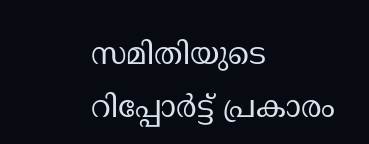സമിതിയുടെ റിപ്പോര്‍ട്ട് പ്രകാരം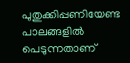പുതുക്കിപ്പണിയേണ്ട പാലങ്ങളില്‍ പെടുന്നതാണ്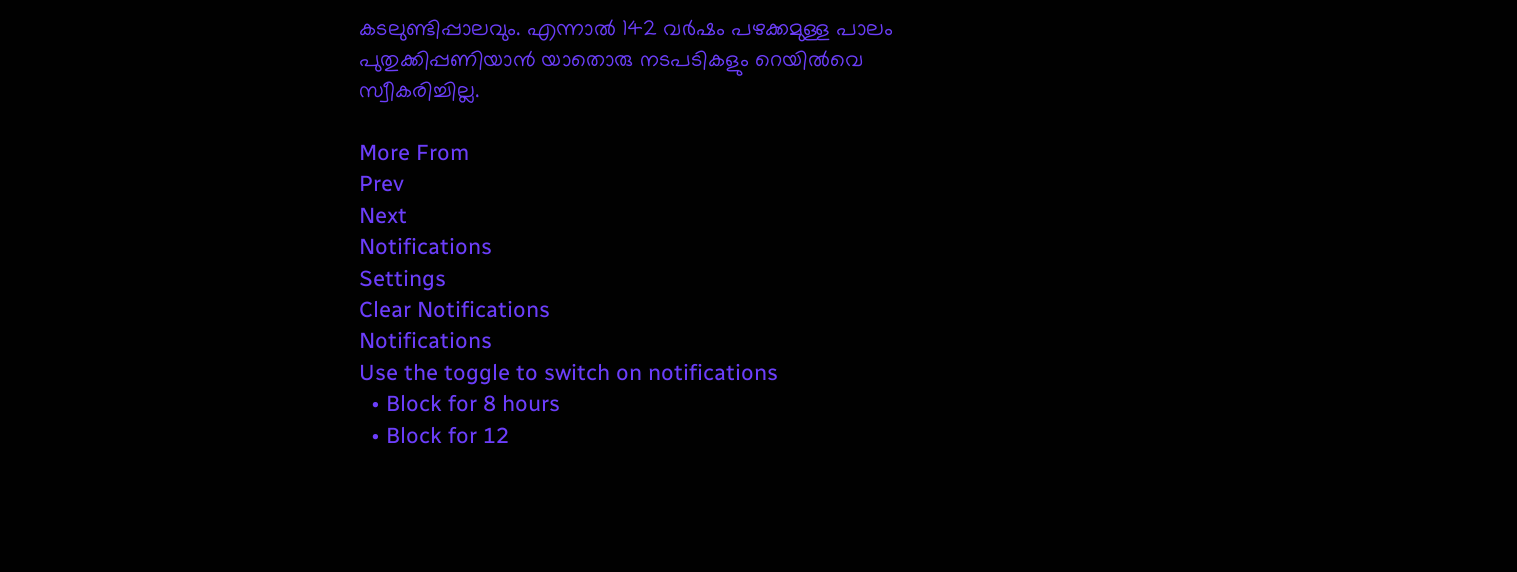കടലുണ്ടിപ്പാലവും. എന്നാല്‍ 142 വര്‍ഷം പഴക്കമുള്ള പാലം പുതുക്കിപ്പണിയാന്‍ യാതൊരു നടപടികളും റെയില്‍വെ സ്വീകരിച്ചില്ല.

More From
Prev
Next
Notifications
Settings
Clear Notifications
Notifications
Use the toggle to switch on notifications
  • Block for 8 hours
  • Block for 12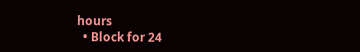hours
  • Block for 24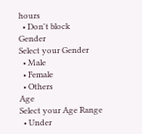hours
  • Don't block
Gender
Select your Gender
  • Male
  • Female
  • Others
Age
Select your Age Range
  • Under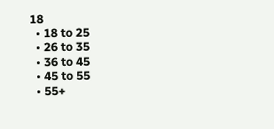18
  • 18 to 25
  • 26 to 35
  • 36 to 45
  • 45 to 55
  • 55+